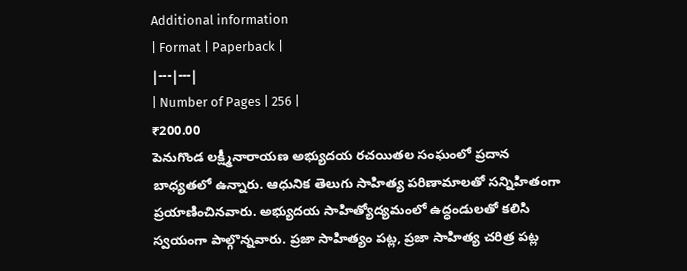Additional information
| Format | Paperback |
|---|---|
| Number of Pages | 256 |
₹200.00
పెనుగొండ లక్ష్మీనారాయణ అభ్యుదయ రచయితల సంఘంలో ప్రదాన బాధ్యతలో ఉన్నారు. ఆధునిక తెలుగు సాహిత్య పరిణామాలతో సన్నిహితంగా ప్రయాణించినవారు. అభ్యుదయ సాహిత్యోద్యమంలో ఉద్ధండులతో కలిసి స్వయంగా పాల్గొన్నవారు. ప్రజా సాహిత్యం పట్ల, ప్రజా సాహిత్య చరిత్ర పట్ల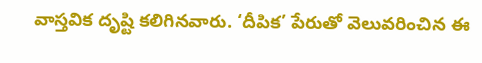వాస్తవిక దృష్టి కలిగినవారు. ‘దీపిక’ పేరుతో వెలువరించిన ఈ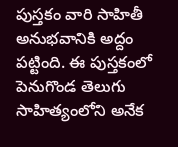పుస్తకం వారి సాహితీ అనుభవానికి అద్దం పట్టింది. ఈ పుస్తకంలో పెనుగొండ తెలుగు సాహిత్యంలోని అనేక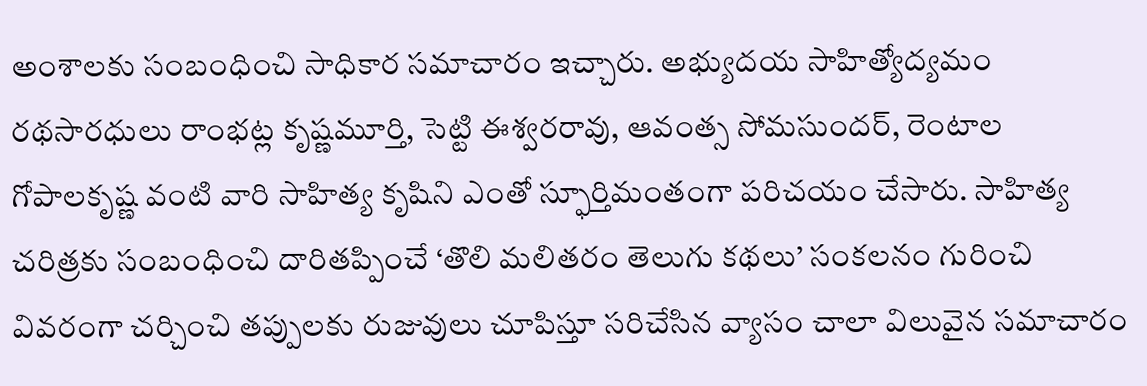అంశాలకు సంబంధించి సాధికార సమాచారం ఇచ్చారు. అభ్యుదయ సాహిత్యోద్యమం రథసారధులు రాంభట్ల కృష్ణమూర్తి, సెట్టి ఈశ్వరరావు, ఆవంత్స సోమసుందర్, రెంటాల గోపాలకృష్ణ వంటి వారి సాహిత్య కృషిని ఎంతో స్ఫూర్తిమంతంగా పరిచయం చేసారు. సాహిత్య చరిత్రకు సంబంధించి దారితప్పించే ‘తొలి మలితరం తెలుగు కథలు’ సంకలనం గురించి వివరంగా చర్చించి తప్పులకు రుజువులు చూపిస్తూ సరిచేసిన వ్యాసం చాలా విలువైన సమాచారం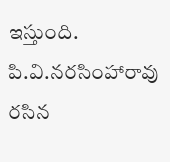ఇస్తుంది. పి.వి.నరసింహారావు రసిన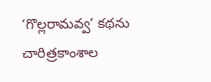‘గొల్లరామవ్వ’ కథను చారిత్రకాంశాల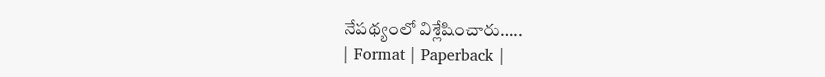నేపథ్యంలో విశ్లేషించారు…..
| Format | Paperback |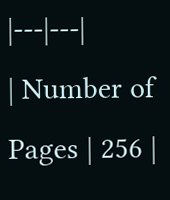|---|---|
| Number of Pages | 256 |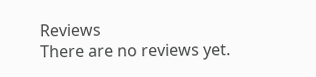Reviews
There are no reviews yet.